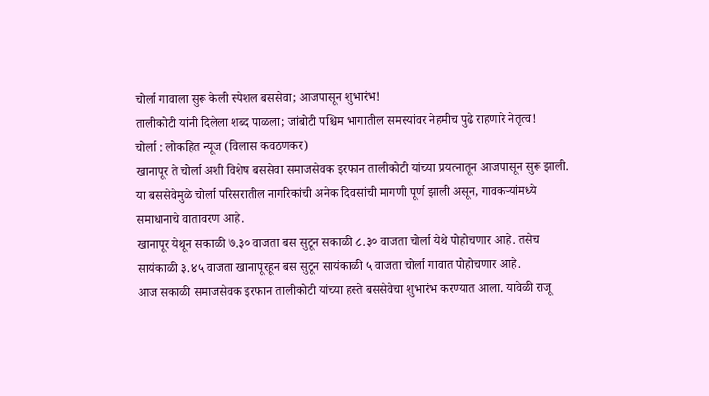चोर्ला गावाला सुरू केली स्पेशल बससेवा; आजपासून शुभारंभ!
तालीकोटी यांनी दिलेला शब्द पाळला; जांबोटी पश्चिम भागातील समस्यांवर नेहमीच पुढे राहणारे नेतृत्व!
चोर्ला : लोकहित न्यूज (विलास कवठणकर)
खानापूर ते चोर्ला अशी विशेष बससेवा समाजसेवक इरफान तालीकोटी यांच्या प्रयत्नातून आजपासून सुरू झाली. या बससेवेमुळे चोर्ला परिसरातील नागरिकांची अनेक दिवसांची मागणी पूर्ण झाली असून, गावकऱ्यांमध्ये समाधानाचे वातावरण आहे.
खानापूर येथून सकाळी ७.३० वाजता बस सुटून सकाळी ८.३० वाजता चोर्ला येथे पोहोचणार आहे. तसेच सायंकाळी ३.४५ वाजता खानापूरहून बस सुटून सायंकाळी ५ वाजता चोर्ला गावात पोहोचणार आहे.
आज सकाळी समाजसेवक इरफान तालीकोटी यांच्या हस्ते बससेवेचा शुभारंभ करण्यात आला. यावेळी राजू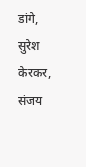डांगे, सुरेश केरकर, संजय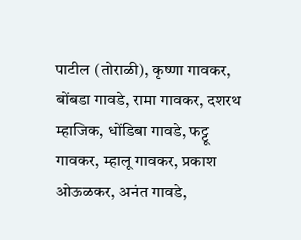पाटील (तोराळी), कृष्णा गावकर, बोंबडा गावडे, रामा गावकर, दशरथ म्हाजिक, धोंडिबा गावडे, फट्टू गावकर, म्हालू गावकर, प्रकाश ओऊळकर, अनंत गावडे,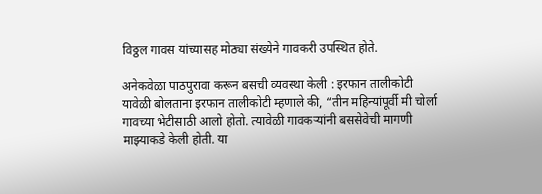विठ्ठल गावस यांच्यासह मोठ्या संख्येने गावकरी उपस्थित होते.

अनेकवेळा पाठपुरावा करून बसची व्यवस्था केली : इरफान तालीकोटी
यावेळी बोलताना इरफान तालीकोटी म्हणाले की, “तीन महिन्यांपूर्वी मी चोर्ला गावच्या भेटीसाठी आलो होतो. त्यावेळी गावकऱ्यांनी बससेवेची मागणी माझ्याकडे केली होती. या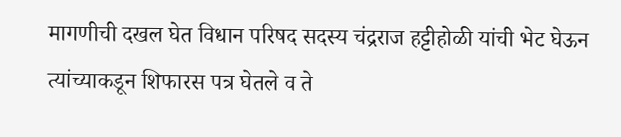मागणीची दखल घेत विधान परिषद सदस्य चंद्रराज हट्टीहोळी यांची भेट घेऊन त्यांच्याकडून शिफारस पत्र घेतले व ते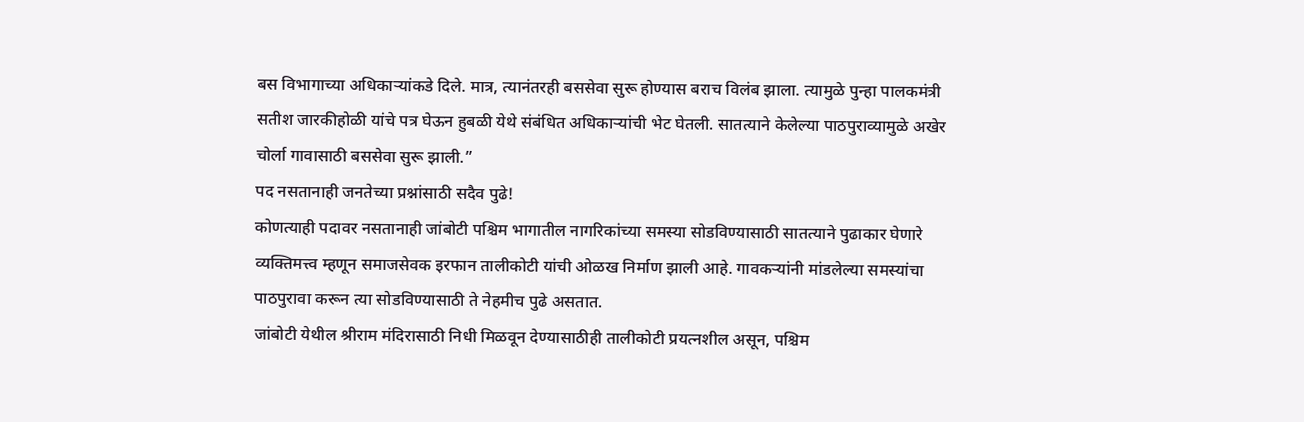बस विभागाच्या अधिकाऱ्यांकडे दिले. मात्र, त्यानंतरही बससेवा सुरू होण्यास बराच विलंब झाला. त्यामुळे पुन्हा पालकमंत्री सतीश जारकीहोळी यांचे पत्र घेऊन हुबळी येथे संबंधित अधिकाऱ्यांची भेट घेतली. सातत्याने केलेल्या पाठपुराव्यामुळे अखेर चोर्ला गावासाठी बससेवा सुरू झाली.”
पद नसतानाही जनतेच्या प्रश्नांसाठी सदैव पुढे!
कोणत्याही पदावर नसतानाही जांबोटी पश्चिम भागातील नागरिकांच्या समस्या सोडविण्यासाठी सातत्याने पुढाकार घेणारे व्यक्तिमत्त्व म्हणून समाजसेवक इरफान तालीकोटी यांची ओळख निर्माण झाली आहे. गावकऱ्यांनी मांडलेल्या समस्यांचा पाठपुरावा करून त्या सोडविण्यासाठी ते नेहमीच पुढे असतात.
जांबोटी येथील श्रीराम मंदिरासाठी निधी मिळवून देण्यासाठीही तालीकोटी प्रयत्नशील असून, पश्चिम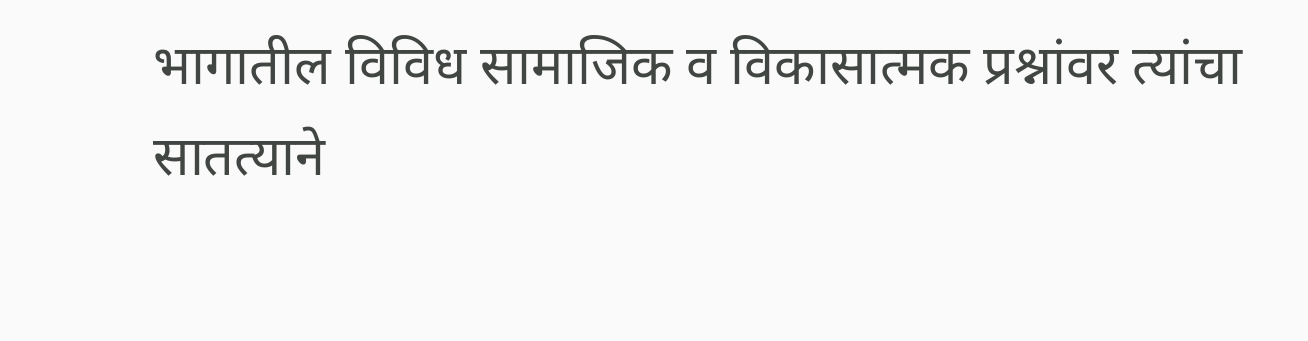भागातील विविध सामाजिक व विकासात्मक प्रश्नांवर त्यांचा सातत्याने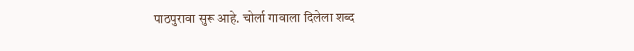पाठपुरावा सुरू आहे. चोर्ला गावाला दिलेला शब्द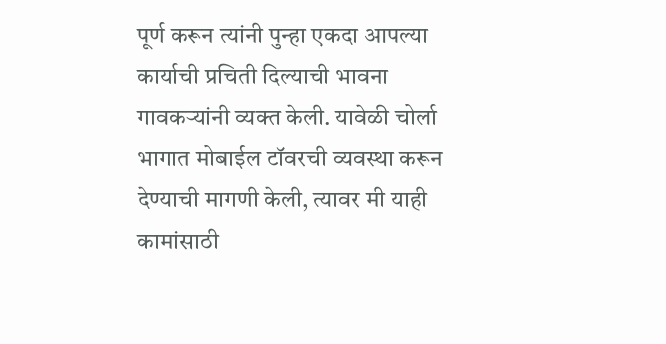पूर्ण करून त्यांनी पुन्हा एकदा आपल्या कार्याची प्रचिती दिल्याची भावना गावकऱ्यांनी व्यक्त केली. यावेळी चोर्ला भागात मोबाईल टॉवरची व्यवस्था करून देण्याची मागणी केली, त्यावर मी याही कामांसाठी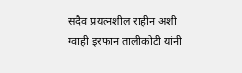सदैव प्रयत्नशील राहीन अशी ग्वाही इरफान तालीकोटी यांनी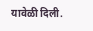यावेळी दिली.